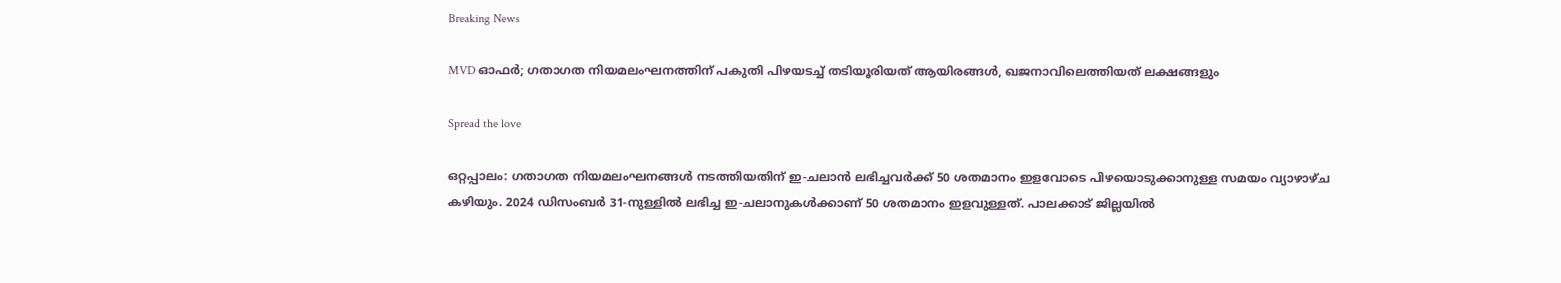Breaking News

MVD ഓഫർ; ഗതാഗത നിയമലംഘനത്തിന് പകുതി പിഴയടച്ച് തടിയൂരിയത് ആയിരങ്ങൾ, ഖജനാവിലെത്തിയത് ലക്ഷങ്ങളും

Spread the love

ഒറ്റപ്പാലം: ഗതാഗത നിയമലംഘനങ്ങൾ നടത്തിയതിന് ഇ-ചലാൻ ലഭിച്ചവർക്ക് 50 ശതമാനം ഇളവോടെ പിഴയൊടുക്കാനുള്ള സമയം വ്യാഴാഴ്ച കഴിയും. 2024 ഡിസംബർ 31-നുള്ളിൽ ലഭിച്ച ഇ-ചലാനുകൾക്കാണ് 50 ശതമാനം ഇളവുള്ളത്. പാലക്കാട് ജില്ലയിൽ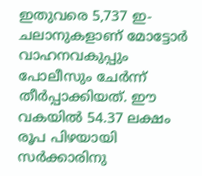ഇതുവരെ 5,737 ഇ-ചലാനുകളാണ് മോട്ടോർ വാഹനവകുപ്പും പോലീസും ചേർന്ന് തീർപ്പാക്കിയത്. ഈ വകയിൽ 54.37 ലക്ഷം രൂപ പിഴയായി സർക്കാരിനു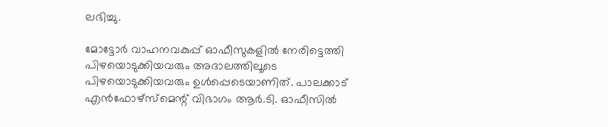ലഭിച്ചു.

മോട്ടോർ വാഹനവകുപ്പ് ഓഫീസുകളിൽ നേരിട്ടെത്തി പിഴയൊടുക്കിയവരും അദാലത്തിലൂടെ പിഴയൊടുക്കിയവരും ഉൾപ്പെടെയാണിത്. പാലക്കാട് എൻഫോഴ്സ്മെന്റ് വിഭാഗം ആർ.ടി. ഓഫീസിൽ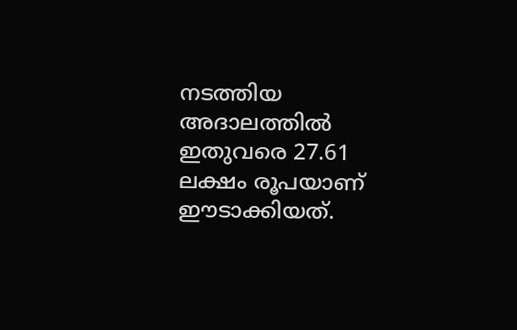നടത്തിയ അദാലത്തിൽ ഇതുവരെ 27.61 ലക്ഷം രൂപയാണ് ഈടാക്കിയത്.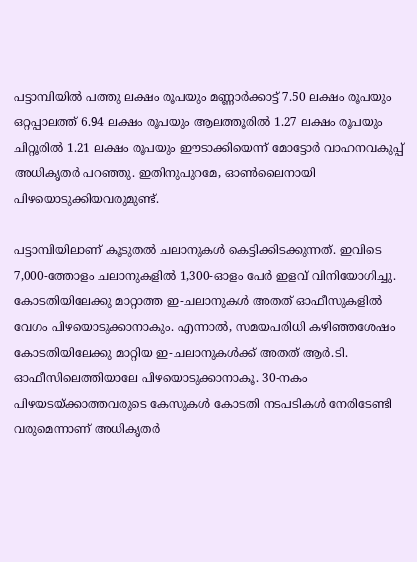പട്ടാമ്പിയിൽ പത്തു ലക്ഷം രൂപയും മണ്ണാർക്കാട്ട് 7.50 ലക്ഷം രൂപയും ഒറ്റപ്പാലത്ത് 6.94 ലക്ഷം രൂപയും ആലത്തൂരിൽ 1.27 ലക്ഷം രൂപയും ചിറ്റൂരിൽ 1.21 ലക്ഷം രൂപയും ഈടാക്കിയെന്ന് മോട്ടോർ വാഹനവകുപ്പ് അധികൃതർ പറഞ്ഞു. ഇതിനുപുറമേ, ഓൺലൈനായി പിഴയൊടുക്കിയവരുമുണ്ട്.

പട്ടാമ്പിയിലാണ് കൂടുതൽ ചലാനുകൾ കെട്ടിക്കിടക്കുന്നത്. ഇവിടെ 7,000-ത്തോളം ചലാനുകളിൽ 1,300-ഓളം പേർ ഇളവ് വിനിയോഗിച്ചു. കോടതിയിലേക്കു മാറ്റാത്ത ഇ-ചലാനുകൾ അതത് ഓഫീസുകളിൽ വേഗം പിഴയൊടുക്കാനാകും. എന്നാൽ, സമയപരിധി കഴിഞ്ഞശേഷം കോടതിയിലേക്കു മാറ്റിയ ഇ-ചലാനുകൾക്ക് അതത് ആർ.ടി. ഓഫീസിലെത്തിയാലേ പിഴയൊടുക്കാനാകൂ. 30-നകം പിഴയടയ്ക്കാത്തവരുടെ കേസുകൾ കോടതി നടപടികൾ നേരിടേണ്ടി വരുമെന്നാണ് അധികൃതർ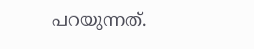പറയുന്നത്.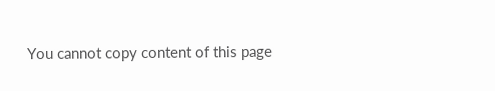You cannot copy content of this page